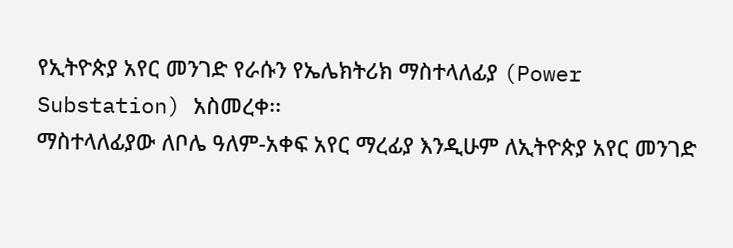የኢትዮጵያ አየር መንገድ የራሱን የኤሌክትሪክ ማስተላለፊያ (Power Substation) አስመረቀ፡፡
ማስተላለፊያው ለቦሌ ዓለም-አቀፍ አየር ማረፊያ እንዲሁም ለኢትዮጵያ አየር መንገድ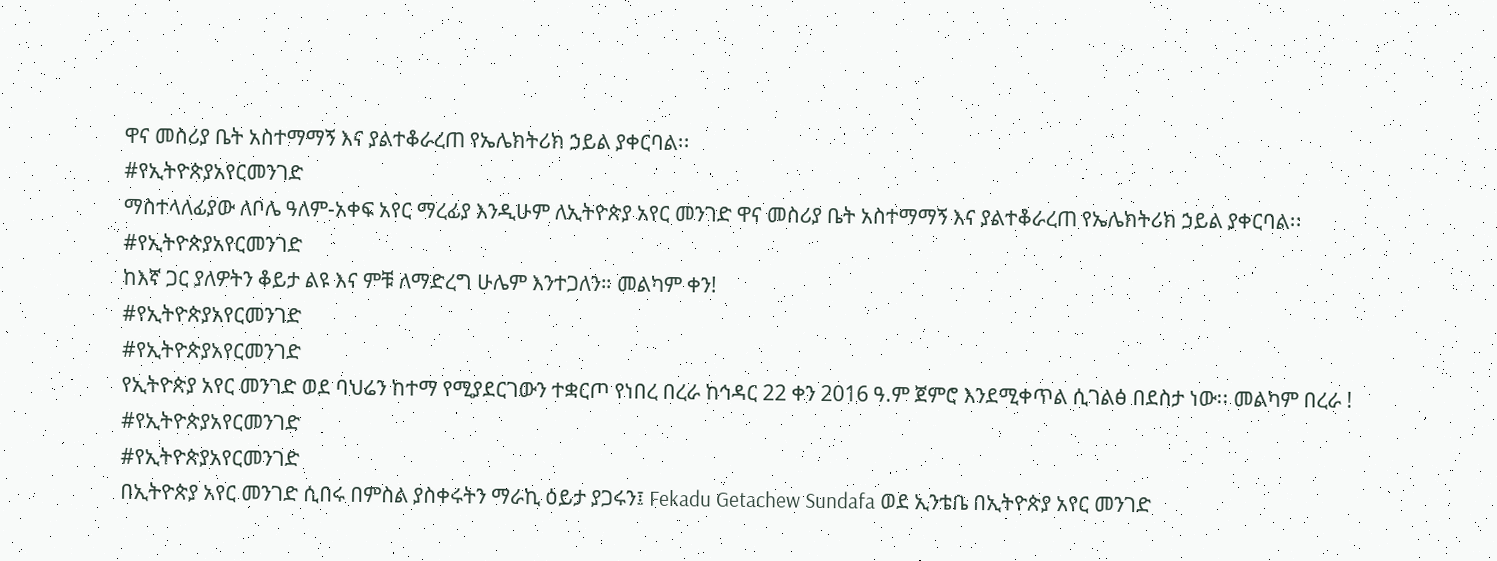ዋና መስሪያ ቤት አስተማማኝ እና ያልተቆራረጠ የኤሌክትሪክ ኃይል ያቀርባል፡፡
#የኢትዮጵያአየርመንገድ
ማስተላለፊያው ለቦሌ ዓለም-አቀፍ አየር ማረፊያ እንዲሁም ለኢትዮጵያ አየር መንገድ ዋና መስሪያ ቤት አስተማማኝ እና ያልተቆራረጠ የኤሌክትሪክ ኃይል ያቀርባል፡፡
#የኢትዮጵያአየርመንገድ
ከእኛ ጋር ያለዎትን ቆይታ ልዩ እና ምቹ ለማድረግ ሁሌም እንተጋለን። መልካም ቀን!
#የኢትዮጵያአየርመንገድ
#የኢትዮጵያአየርመንገድ
የኢትዮጵያ አየር መንገድ ወደ ባህሬን ከተማ የሚያደርገውን ተቋርጦ የነበረ በረራ ከኅዳር 22 ቀን 2016 ዓ.ም ጀምሮ እንደሚቀጥል ሲገልፅ በደስታ ነው፡፡ መልካም በረራ !
#የኢትዮጵያአየርመንገድ
#የኢትዮጵያአየርመንገድ
በኢትዮጵያ አየር መንገድ ሲበሩ በምስል ያስቀሩትን ማራኪ ዕይታ ያጋሩን፤ Fekadu Getachew Sundafa ወደ ኢንቴቤ በኢትዮጵያ አየር መንገድ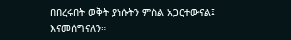በበረሩበት ወቅት ያነሱትን ምስል አጋርተውናል፤ እናመሰግናለን።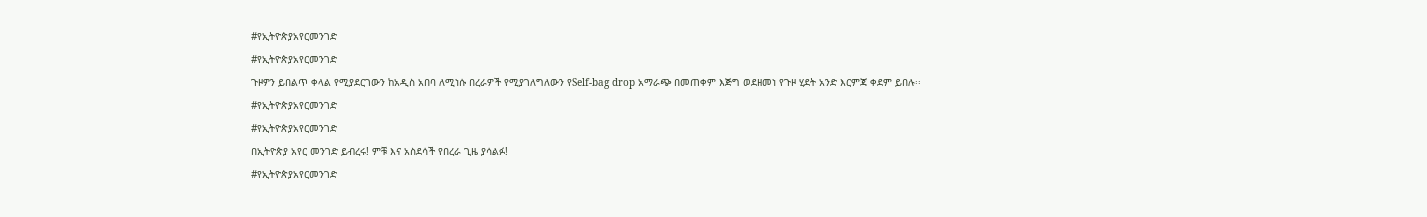#የኢትዮጵያአየርመንገድ
#የኢትዮጵያአየርመንገድ
ጉዞዎን ይበልጥ ቀላል የሚያደርገውን ከአዲስ አበባ ለሚነሱ በረራዎች የሚያገለግለውን የSelf-bag drop አማራጭ በመጠቀም እጅግ ወደዘመነ የጉዞ ሂደት አንድ እርምጃ ቀደም ይበሉ፡፡
#የኢትዮጵያአየርመንገድ
#የኢትዮጵያአየርመንገድ
በኢትዮጵያ አየር መንገድ ይብረሩ! ምቹ እና አስደሳች የበረራ ጊዜ ያሳልፉ!
#የኢትዮጵያአየርመንገድ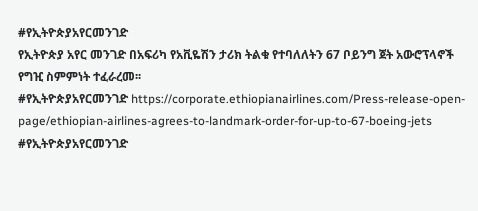#የኢትዮጵያአየርመንገድ
የኢትዮጵያ አየር መንገድ በአፍሪካ የአቪዬሽን ታሪክ ትልቁ የተባለለትን 67 ቦይንግ ጀት አውሮፕላኖች የግዢ ስምምነት ተፈራረመ፡፡
#የኢትዮጵያአየርመንገድ https://corporate.ethiopianairlines.com/Press-release-open-page/ethiopian-airlines-agrees-to-landmark-order-for-up-to-67-boeing-jets
#የኢትዮጵያአየርመንገድ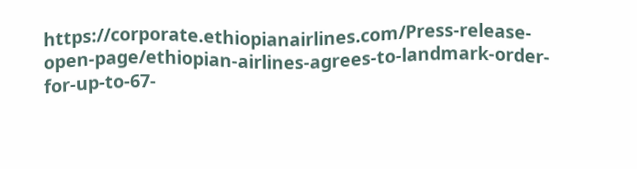https://corporate.ethiopianairlines.com/Press-release-open-page/ethiopian-airlines-agrees-to-landmark-order-for-up-to-67-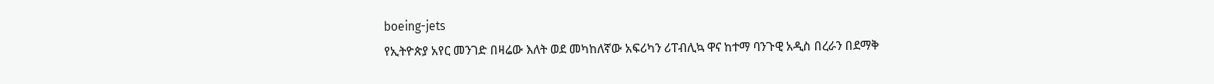boeing-jets
የኢትዮጵያ አየር መንገድ በዛሬው እለት ወደ መካከለኛው አፍሪካን ሪፐብሊኳ ዋና ከተማ ባንጉዊ አዲስ በረራን በደማቅ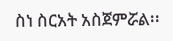ስነ ስርአት አስጀምሯል፡፡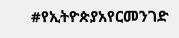#የኢትዮጵያአየርመንገድ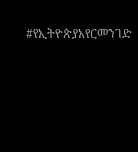#የኢትዮጵያአየርመንገድ